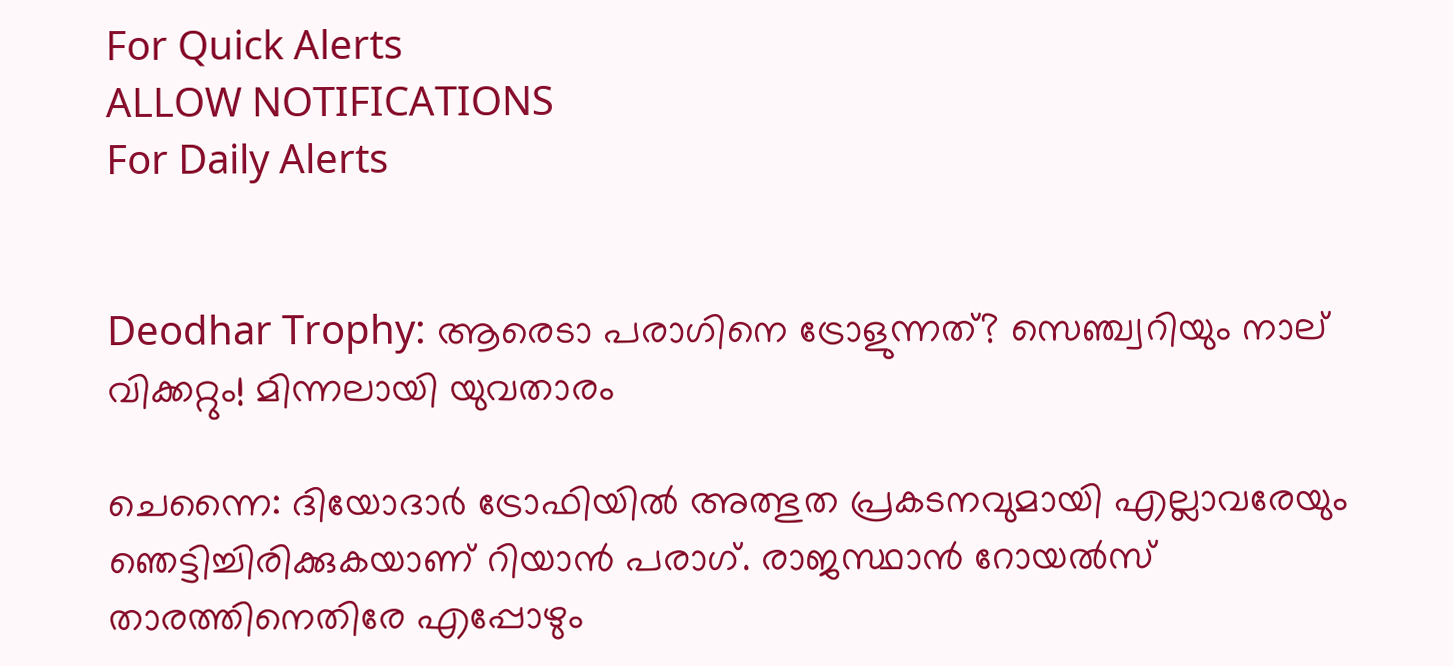For Quick Alerts
ALLOW NOTIFICATIONS
For Daily Alerts


Deodhar Trophy: ആരെടാ പരാഗിനെ ട്രോളുന്നത്? സെഞ്ച്വറിയും നാല് വിക്കറ്റും! മിന്നലായി യുവതാരം

ചെന്നൈ: ദിയോദാര്‍ ട്രോഫിയില്‍ അത്ഭുത പ്രകടനവുമായി എല്ലാവരേയും ഞെട്ടിച്ചിരിക്കുകയാണ് റിയാന്‍ പരാഗ്. രാജസ്ഥാന്‍ റോയല്‍സ് താരത്തിനെതിരേ എപ്പോഴും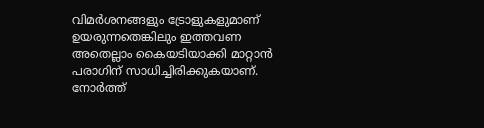വിമര്‍ശനങ്ങളും ട്രോളുകളുമാണ് ഉയരുന്നതെങ്കിലും ഇത്തവണ അതെല്ലാം കൈയടിയാക്കി മാറ്റാന്‍ പരാഗിന് സാധിച്ചിരിക്കുകയാണ്. നോര്‍ത്ത്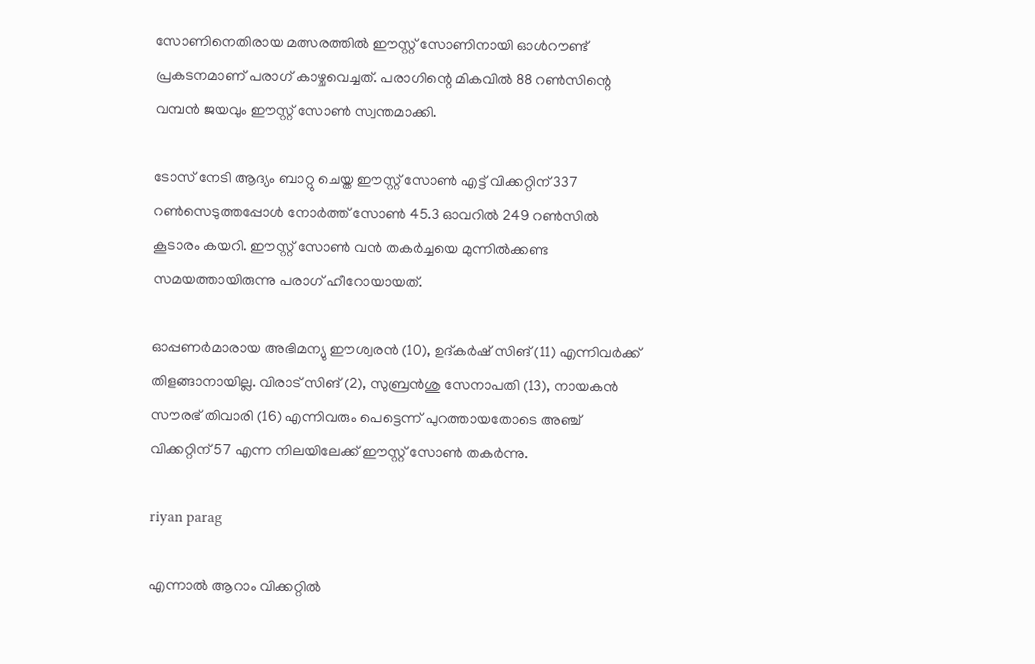സോണിനെതിരായ മത്സരത്തില്‍ ഈസ്റ്റ് സോണിനായി ഓള്‍റൗണ്ട് പ്രകടനമാണ് പരാഗ് കാഴ്ചവെച്ചത്. പരാഗിന്റെ മികവില്‍ 88 റണ്‍സിന്റെ വമ്പന്‍ ജയവും ഈസ്റ്റ് സോണ്‍ സ്വന്തമാക്കി.

ടോസ് നേടി ആദ്യം ബാറ്റു ചെയ്ത ഈസ്റ്റ് സോണ്‍ എട്ട് വിക്കറ്റിന് 337 റണ്‍സെടുത്തപ്പോള്‍ നോര്‍ത്ത് സോണ്‍ 45.3 ഓവറില്‍ 249 റണ്‍സില്‍ കൂടാരം കയറി. ഈസ്റ്റ് സോണ്‍ വന്‍ തകര്‍ച്ചയെ മുന്നില്‍ക്കണ്ട സമയത്തായിരുന്നു പരാഗ് ഹീറോയായത്.

ഓപ്പണര്‍മാരായ അഭിമന്യു ഈശ്വരന്‍ (10), ഉദ്കര്‍ഷ് സിങ് (11) എന്നിവര്‍ക്ക് തിളങ്ങാനായില്ല. വിരാട് സിങ് (2), സുബ്രന്‍ശു സേനാപതി (13), നായകന്‍ സൗരഭ് തിവാരി (16) എന്നിവരും പെട്ടെന്ന് പുറത്തായതോടെ അഞ്ച് വിക്കറ്റിന് 57 എന്ന നിലയിലേക്ക് ഈസ്റ്റ് സോണ്‍ തകര്‍ന്നു.

riyan parag

എന്നാല്‍ ആറാം വിക്കറ്റില്‍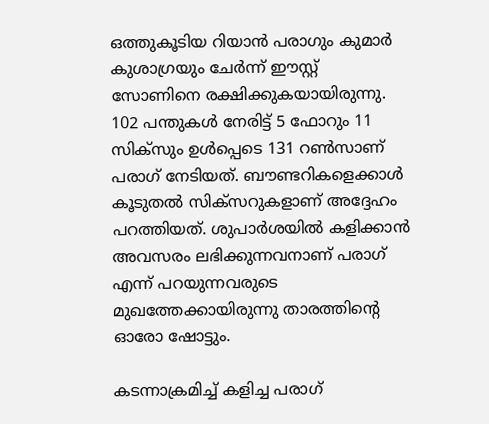ഒത്തുകൂടിയ റിയാന്‍ പരാഗും കുമാര്‍ കുശാഗ്രയും ചേര്‍ന്ന് ഈസ്റ്റ് സോണിനെ രക്ഷിക്കുകയായിരുന്നു. 102 പന്തുകള്‍ നേരിട്ട് 5 ഫോറും 11 സിക്‌സും ഉള്‍പ്പെടെ 131 റണ്‍സാണ് പരാഗ് നേടിയത്. ബൗണ്ടറികളെക്കാള്‍ കൂടുതല്‍ സിക്‌സറുകളാണ് അദ്ദേഹം പറത്തിയത്. ശുപാര്‍ശയില്‍ കളിക്കാന്‍ അവസരം ലഭിക്കുന്നവനാണ് പരാഗ് എന്ന് പറയുന്നവരുടെ മുഖത്തേക്കായിരുന്നു താരത്തിന്റെ ഓരോ ഷോട്ടും.

കടന്നാക്രമിച്ച് കളിച്ച പരാഗ്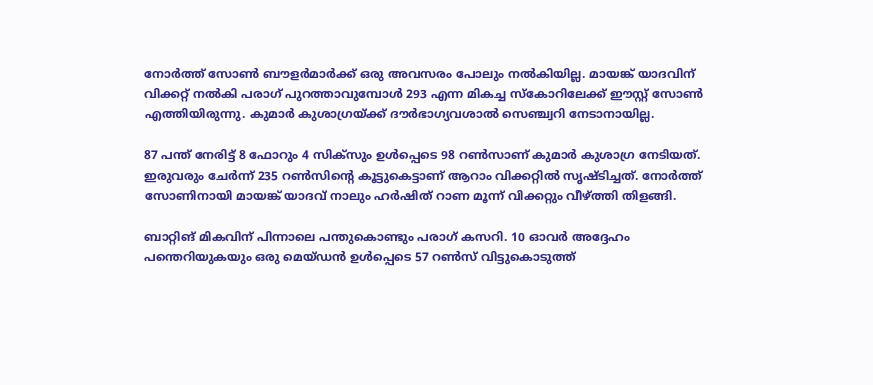നോര്‍ത്ത് സോണ്‍ ബൗളര്‍മാര്‍ക്ക് ഒരു അവസരം പോലും നല്‍കിയില്ല. മായങ്ക് യാദവിന് വിക്കറ്റ് നല്‍കി പരാഗ് പുറത്താവുമ്പോള്‍ 293 എന്ന മികച്ച സ്‌കോറിലേക്ക് ഈസ്റ്റ് സോണ്‍ എത്തിയിരുന്നു. കുമാര്‍ കുശാഗ്രയ്ക്ക് ദൗര്‍ഭാഗ്യവശാല്‍ സെഞ്ച്വറി നേടാനായില്ല.

87 പന്ത് നേരിട്ട് 8 ഫോറും 4 സിക്‌സും ഉള്‍പ്പെടെ 98 റണ്‍സാണ് കുമാര്‍ കുശാഗ്ര നേടിയത്. ഇരുവരും ചേര്‍ന്ന് 235 റണ്‍സിന്റെ കൂട്ടുകെട്ടാണ് ആറാം വിക്കറ്റില്‍ സൃഷ്ടിച്ചത്. നോര്‍ത്ത് സോണിനായി മായങ്ക് യാദവ് നാലും ഹര്‍ഷിത് റാണ മൂന്ന് വിക്കറ്റും വീഴ്ത്തി തിളങ്ങി.

ബാറ്റിങ് മികവിന് പിന്നാലെ പന്തുകൊണ്ടും പരാഗ് കസറി. 10 ഓവര്‍ അദ്ദേഹം പന്തെറിയുകയും ഒരു മെയ്ഡന്‍ ഉള്‍പ്പെടെ 57 റണ്‍സ് വിട്ടുകൊടുത്ത്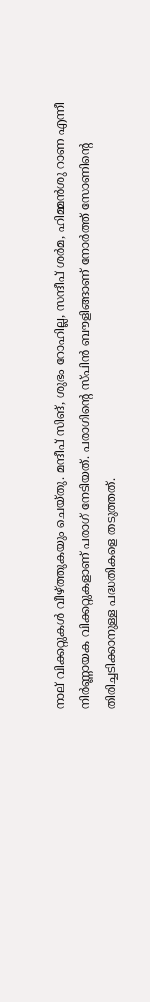നാല് വിക്കറ്റുകള്‍ വീഴ്ത്തുകയും ചെയ്തു. മന്ദീപ് സിങ്, ശുഭം റോഹില്ല, സന്ദീപ് ശര്‍മ, ഹിമ്മന്‍ശു റാണ എന്നീ നിര്‍ണ്ണായക വിക്കറ്റുകളാണ് പരാഗ് നേടിയത്. പരാഗിന്റെ സ്പിന്‍ ബൗളിങ്ങാണ് നോര്‍ത്ത് സോണിന്റെ തിരിച്ചടിക്കാനുള്ള പദ്ധതികളെ തടുത്തത്.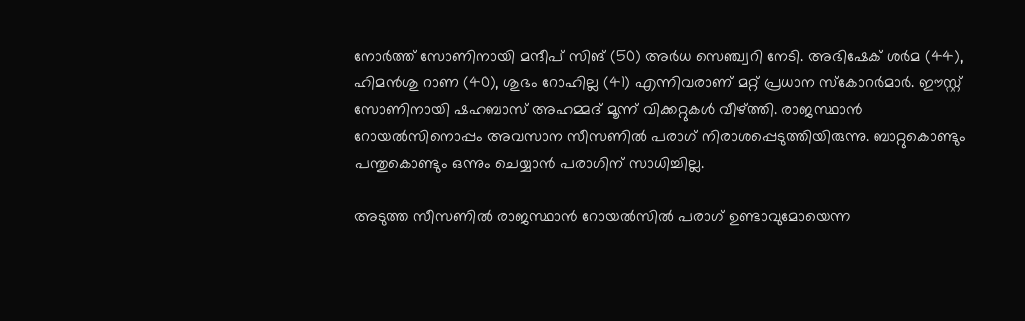നോര്‍ത്ത് സോണിനായി മന്ദീപ് സിങ് (50) അര്‍ധ സെഞ്ച്വറി നേടി. അഭിഷേക് ശര്‍മ (44), ഹിമന്‍ശു റാണ (40), ശുഭം റോഹില്ല (41) എന്നിവരാണ് മറ്റ് പ്രധാന സ്‌കോറര്‍മാര്‍. ഈസ്റ്റ് സോണിനായി ഷഹബാസ് അഹമ്മദ് മൂന്ന് വിക്കറ്റുകള്‍ വീഴ്ത്തി. രാജസ്ഥാന്‍ റോയല്‍സിനൊപ്പം അവസാന സീസണില്‍ പരാഗ് നിരാശപ്പെടുത്തിയിരുന്നു. ബാറ്റുകൊണ്ടും പന്തുകൊണ്ടും ഒന്നും ചെയ്യാന്‍ പരാഗിന് സാധിച്ചില്ല.

അടുത്ത സീസണില്‍ രാജസ്ഥാന്‍ റോയല്‍സില്‍ പരാഗ് ഉണ്ടാവുമോയെന്ന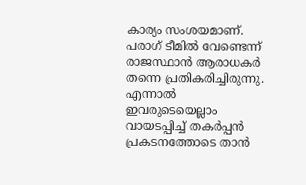കാര്യം സംശയമാണ്. പരാഗ് ടീമില്‍ വേണ്ടെന്ന് രാജസ്ഥാന്‍ ആരാധകര്‍ തന്നെ പ്രതികരിച്ചിരുന്നു. എന്നാല്‍ ഇവരുടെയെല്ലാം വായടപ്പിച്ച് തകര്‍പ്പന്‍ പ്രകടനത്തോടെ താന്‍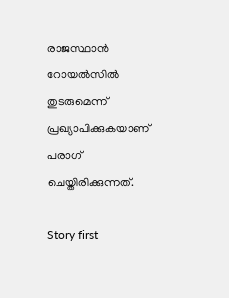രാജസ്ഥാന്‍ റോയല്‍സില്‍ തുടരുമെന്ന് പ്രഖ്യാപിക്കുകയാണ് പരാഗ് ചെയ്തിരിക്കുന്നത്.

Story first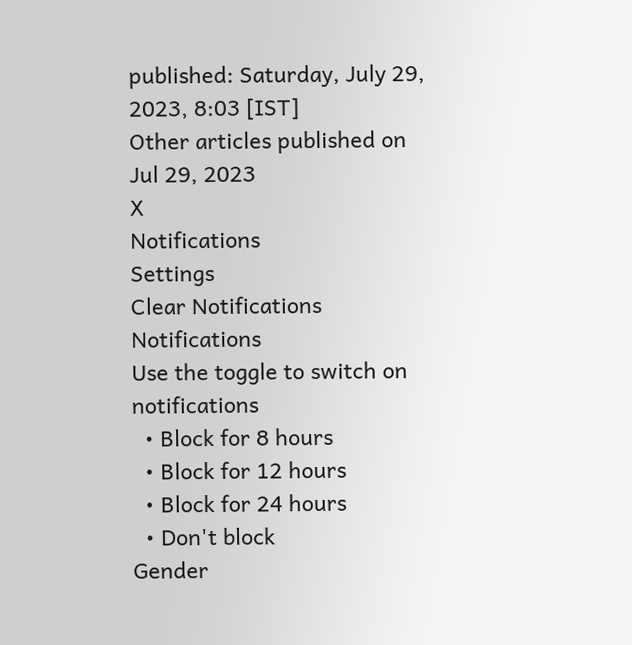published: Saturday, July 29, 2023, 8:03 [IST]
Other articles published on Jul 29, 2023
X
Notifications
Settings
Clear Notifications
Notifications
Use the toggle to switch on notifications
  • Block for 8 hours
  • Block for 12 hours
  • Block for 24 hours
  • Don't block
Gender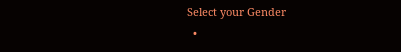Select your Gender
  •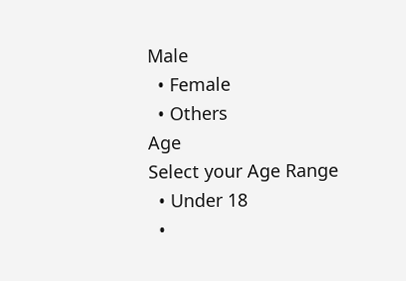Male
  • Female
  • Others
Age
Select your Age Range
  • Under 18
  •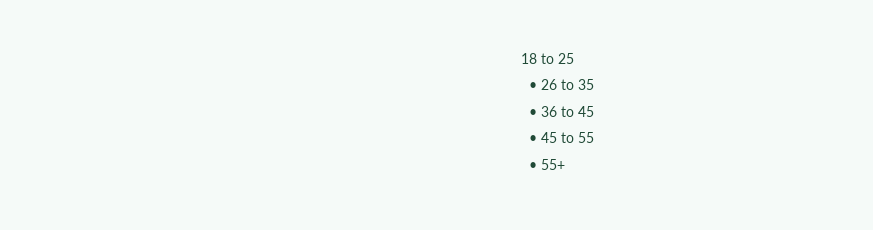18 to 25
  • 26 to 35
  • 36 to 45
  • 45 to 55
  • 55+